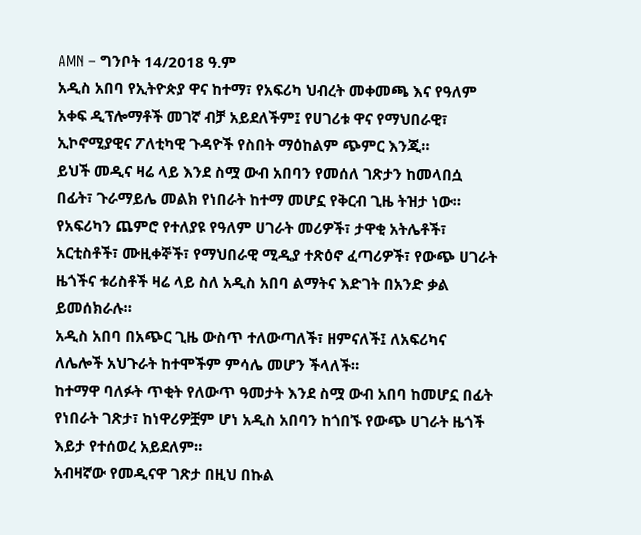AMN – ግንቦት 14/2018 ዓ.ም
አዲስ አበባ የኢትዮጵያ ዋና ከተማ፣ የአፍሪካ ህብረት መቀመጫ እና የዓለም አቀፍ ዲፕሎማቶች መገኛ ብቻ አይደለችም፤ የሀገሪቱ ዋና የማህበራዊ፣ ኢኮኖሚያዊና ፖለቲካዊ ጉዳዮች የስበት ማዕከልም ጭምር እንጂ።
ይህች መዲና ዛሬ ላይ እንደ ስሟ ውብ አበባን የመሰለ ገጽታን ከመላበሷ በፊት፣ ጉራማይሌ መልክ የነበራት ከተማ መሆኗ የቅርብ ጊዜ ትዝታ ነው።
የአፍሪካን ጨምሮ የተለያዩ የዓለም ሀገራት መሪዎች፣ ታዋቂ አትሌቶች፣ አርቲስቶች፣ ሙዚቀኞች፣ የማህበራዊ ሚዲያ ተጽዕኖ ፈጣሪዎች፣ የውጭ ሀገራት ዜጎችና ቱሪስቶች ዛሬ ላይ ስለ አዲስ አበባ ልማትና እድገት በአንድ ቃል ይመሰክራሉ።
አዲስ አበባ በአጭር ጊዜ ውስጥ ተለውጣለች፣ ዘምናለች፤ ለአፍሪካና ለሌሎች አህጉራት ከተሞችም ምሳሌ መሆን ችላለች።
ከተማዋ ባለፉት ጥቂት የለውጥ ዓመታት እንደ ስሟ ውብ አበባ ከመሆኗ በፊት የነበራት ገጽታ፣ ከነዋሪዎቿም ሆነ አዲስ አበባን ከጎበኙ የውጭ ሀገራት ዜጎች እይታ የተሰወረ አይደለም።
አብዛኛው የመዲናዋ ገጽታ በዚህ በኩል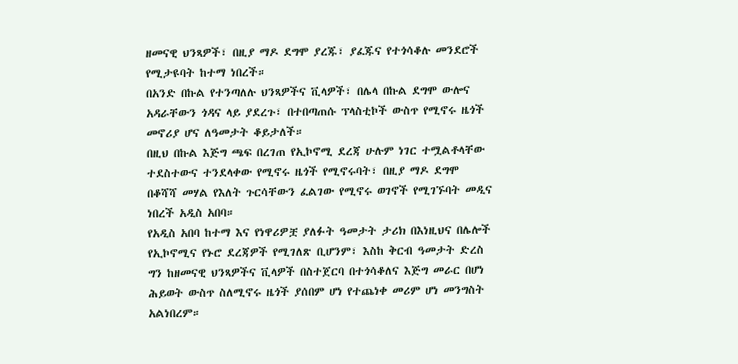ዘመናዊ ህንጻዎች፣ በዚያ ማዶ ደግሞ ያረጁ፣ ያፈጁና የተጎሳቆሉ መንደሮች የሚታዩባት ከተማ ነበረች።
በአንድ በኩል የተንጣለሉ ህንጻዎችና ቪላዎች፣ በሌላ በኩል ደግሞ ውሎና አዳራቸውን ጎዳና ላይ ያደረጉ፣ በተበጣጠሱ ፕላስቲኮች ውስጥ የሚኖሩ ዜጎች መኖሪያ ሆና ለዓመታት ቆይታለች።
በዚህ በኩል እጅግ ጫፍ በረገጠ የኢኮኖሚ ደረጃ ሁሉም ነገር ተሟልቶላቸው ተደስተውና ተንደላቀው የሚኖሩ ዜጎች የሚኖሩባት፣ በዚያ ማዶ ደግሞ በቆሻሻ መሃል የእለት ጉርሳቸውን ፈልገው የሚኖሩ ወገኖች የሚገኙባት መዲና ነበረች አዲስ አበባ።
የአዲስ አበባ ከተማ እና የነዋሪዎቿ ያለፉት ዓመታት ታሪክ በእነዚህና በሌሎች የኢኮኖሚና የኑሮ ደረጃዎች የሚገለጽ ቢሆንም፣ እስከ ቅርብ ዓመታት ድረስ ግን ከዘመናዊ ህንጻዎችና ቪላዎች በስተጀርባ በተጎሳቆለና እጅግ መራር በሆነ ሕይወት ውስጥ ስለሚኖሩ ዜጎች ያሰበም ሆነ የተጨነቀ መሪም ሆነ መንግስት አልነበረም።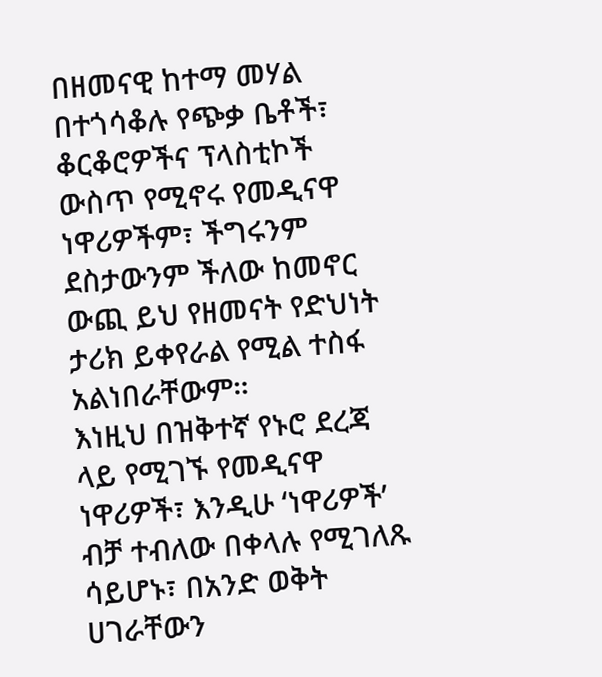በዘመናዊ ከተማ መሃል በተጎሳቆሉ የጭቃ ቤቶች፣ ቆርቆሮዎችና ፕላስቲኮች ውስጥ የሚኖሩ የመዲናዋ ነዋሪዎችም፣ ችግሩንም ደስታውንም ችለው ከመኖር ውጪ ይህ የዘመናት የድህነት ታሪክ ይቀየራል የሚል ተስፋ አልነበራቸውም።
እነዚህ በዝቅተኛ የኑሮ ደረጃ ላይ የሚገኙ የመዲናዋ ነዋሪዎች፣ እንዲሁ ‘ነዋሪዎች’ ብቻ ተብለው በቀላሉ የሚገለጹ ሳይሆኑ፣ በአንድ ወቅት ሀገራቸውን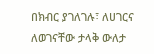በክብር ያገለገሉ፣ ለሀገርና ለወገናቸው ታላቅ ውለታ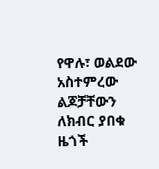የዋሉ፣ ወልደው አስተምረው ልጆቻቸውን ለክብር ያበቁ ዜጎች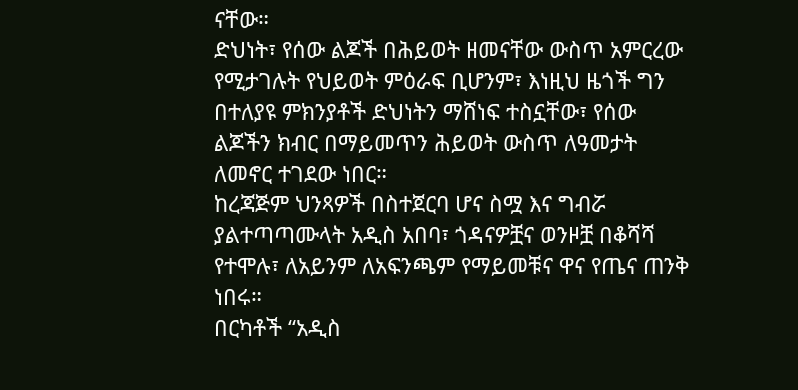ናቸው።
ድህነት፣ የሰው ልጆች በሕይወት ዘመናቸው ውስጥ አምርረው የሚታገሉት የህይወት ምዕራፍ ቢሆንም፣ እነዚህ ዜጎች ግን በተለያዩ ምክንያቶች ድህነትን ማሸነፍ ተስኗቸው፣ የሰው ልጆችን ክብር በማይመጥን ሕይወት ውስጥ ለዓመታት ለመኖር ተገደው ነበር።
ከረጃጅም ህንጻዎች በስተጀርባ ሆና ስሟ እና ግብሯ ያልተጣጣሙላት አዲስ አበባ፣ ጎዳናዎቿና ወንዞቿ በቆሻሻ የተሞሉ፣ ለአይንም ለአፍንጫም የማይመቹና ዋና የጤና ጠንቅ ነበሩ።
በርካቶች “አዲስ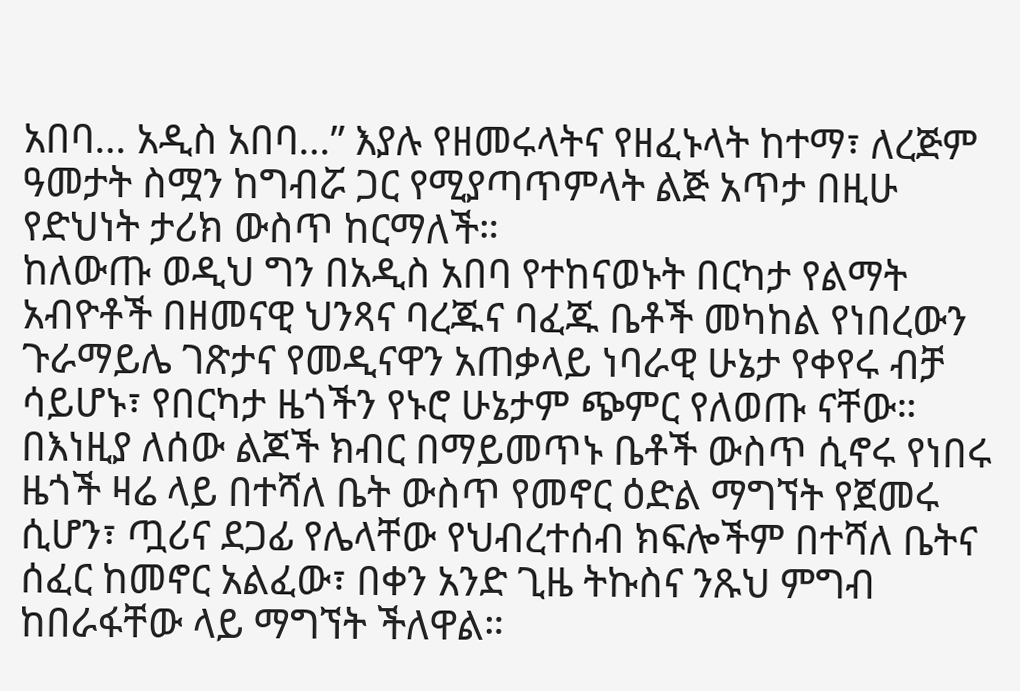አበባ… አዲስ አበባ…” እያሉ የዘመሩላትና የዘፈኑላት ከተማ፣ ለረጅም ዓመታት ስሟን ከግብሯ ጋር የሚያጣጥምላት ልጅ አጥታ በዚሁ የድህነት ታሪክ ውስጥ ከርማለች።
ከለውጡ ወዲህ ግን በአዲስ አበባ የተከናወኑት በርካታ የልማት አብዮቶች በዘመናዊ ህንጻና ባረጁና ባፈጁ ቤቶች መካከል የነበረውን ጉራማይሌ ገጽታና የመዲናዋን አጠቃላይ ነባራዊ ሁኔታ የቀየሩ ብቻ ሳይሆኑ፣ የበርካታ ዜጎችን የኑሮ ሁኔታም ጭምር የለወጡ ናቸው።
በእነዚያ ለሰው ልጆች ክብር በማይመጥኑ ቤቶች ውስጥ ሲኖሩ የነበሩ ዜጎች ዛሬ ላይ በተሻለ ቤት ውስጥ የመኖር ዕድል ማግኘት የጀመሩ ሲሆን፣ ጧሪና ደጋፊ የሌላቸው የህብረተሰብ ክፍሎችም በተሻለ ቤትና ሰፈር ከመኖር አልፈው፣ በቀን አንድ ጊዜ ትኩስና ንጹህ ምግብ ከበራፋቸው ላይ ማግኘት ችለዋል።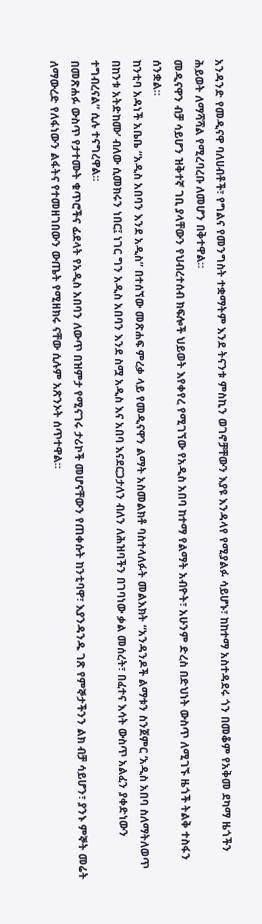አንዳንድ የመዲናዋ ባለሀብቶች፣ የግልና የመንግስት ተቋማትም እንደ ትናንቱ ምስኪን ወገኖቻቸውን እያዩ እንዳላየ የሚያልፉ ሳይሆኑ፣ ከከተማ አስተዳደሩ ጎን በመቆም የአቅመ ደካማ ዜጎችን ሕይወት ለማሻሻል የሚረባረቡ ለመሆን በቅተዋል።
መዲናዋን ብቻ ሳይሆን ዝቅተኛ ገቢ ያላቸውን የህብረተሰብ ክፍሎች ህይወት እየቀየረ የሚገኘው የአዲስ አበባ ከተማ የልማት አብዮት፣ አሁንም ድረስ በድህነት ውስጥ ለሚገኙ ዜጎች ትልቅ ተስፋን ሰንቋል።
ከንቲባ አዳነች አቤቤ “አዲስ አበባን እንደ አዲስ” በተሰኘው መጽሐፍ ምረቃ ላይ የመዲናዋን ልማት አስመልክቶ ባስተላለፉት መልእክት “አንዳንዶች ልማቱን ስንጀምር ‘አዲስ አበባ ስለማትለወጥ በከንቱ አትድከሙ’ ብለው ሲመክሩን ነበር፤ ነገር ግን አዲስ አበባን እንደ ስሟ አዲስ እና አበባ እናደርጋታለን ብለን ለሕዝባችን በገባነው ቃል መሰረት፣ በፈተና እሳት ውስጥ አልፈን ያቀድነውን ተግብረናል” ሲሉ ተናግረዋል።
በመጽሐፉ ውስጥ የታተሙት ቁጥሮችና ፊደላት የአዲስ አበባን ለውጥ በዝምታ የሚናገሩ ታሪኮች መሆናቸውን የጠቀሱት ከንቲባዋ፣ እያንዳንዱ ገጽ የምኞታችንን ልክ ብቻ ሳይሆን፣ ያንኑ ምኞት መሬት ለማውረድ የለፋነውን ልፋትና የተመዘገበውን ውጤት የሚዘክሩ ናቸው ሲሉም አጽንኦት ሰጥተዋል።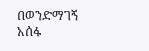በወንድማገኝ አሰፋ